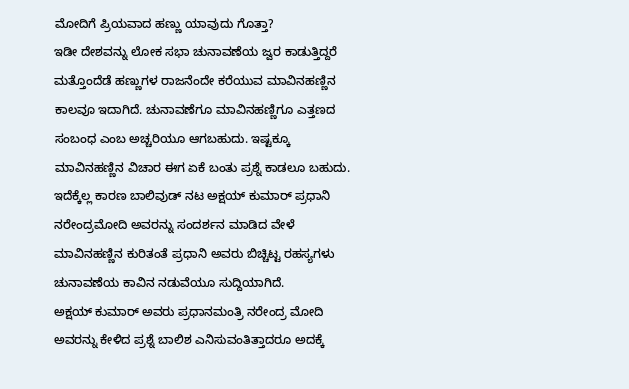ಮೋದಿಗೆ ಪ್ರಿಯವಾದ ಹಣ್ಣು ಯಾವುದು ಗೊತ್ತಾ?
ಇಡೀ ದೇಶವನ್ನು ಲೋಕ ಸಭಾ ಚುನಾವಣೆಯ ಜ್ವರ ಕಾಡುತ್ತಿದ್ದರೆ ಮತ್ತೊಂದೆಡೆ ಹಣ್ಣುಗಳ ರಾಜನೆಂದೇ ಕರೆಯುವ ಮಾವಿನಹಣ್ಣಿನ ಕಾಲವೂ ಇದಾಗಿದೆ. ಚುನಾವಣೆಗೂ ಮಾವಿನಹಣ್ಣಿಗೂ ಎತ್ತಣದ ಸಂಬಂಧ ಎಂಬ ಅಚ್ಚರಿಯೂ ಆಗಬಹುದು. ಇಷ್ಟಕ್ಕೂ ಮಾವಿನಹಣ್ಣಿನ ವಿಚಾರ ಈಗ ಏಕೆ ಬಂತು ಪ್ರಶ್ನೆ ಕಾಡಲೂ ಬಹುದು.
ಇದೆಕ್ಕೆಲ್ಲ ಕಾರಣ ಬಾಲಿವುಡ್ ನಟ ಅಕ್ಷಯ್ ಕುಮಾರ್ ಪ್ರಧಾನಿ ನರೇಂದ್ರಮೋದಿ ಅವರನ್ನು ಸಂದರ್ಶನ ಮಾಡಿದ ವೇಳೆ ಮಾವಿನಹಣ್ಣಿನ ಕುರಿತಂತೆ ಪ್ರಧಾನಿ ಅವರು ಬಿಚ್ಚಿಟ್ಟ ರಹಸ್ಯಗಳು ಚುನಾವಣೆಯ ಕಾವಿನ ನಡುವೆಯೂ ಸುದ್ದಿಯಾಗಿದೆ.
ಅಕ್ಷಯ್ ಕುಮಾರ್ ಅವರು ಪ್ರಧಾನಮಂತ್ರಿ ನರೇಂದ್ರ ಮೋದಿ ಅವರನ್ನು ಕೇಳಿದ ಪ್ರಶ್ನೆ ಬಾಲಿಶ ಎನಿಸುವಂತಿತ್ತಾದರೂ ಅದಕ್ಕೆ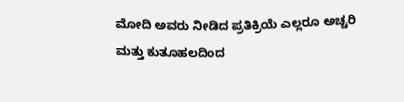ಮೋದಿ ಅವರು ನೀಡಿದ ಪ್ರತಿಕ್ರಿಯೆ ಎಲ್ಲರೂ ಅಚ್ಚರಿ ಮತ್ತು ಕುತೂಹಲದಿಂದ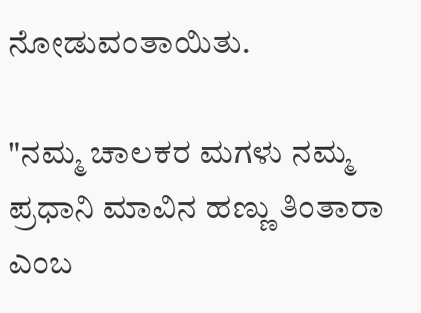ನೋಡುವಂತಾಯಿತು.

"ನಮ್ಮ ಚಾಲಕರ ಮಗಳು ನಮ್ಮ ಪ್ರಧಾನಿ ಮಾವಿನ ಹಣ್ಣು ತಿಂತಾರಾ ಎಂಬ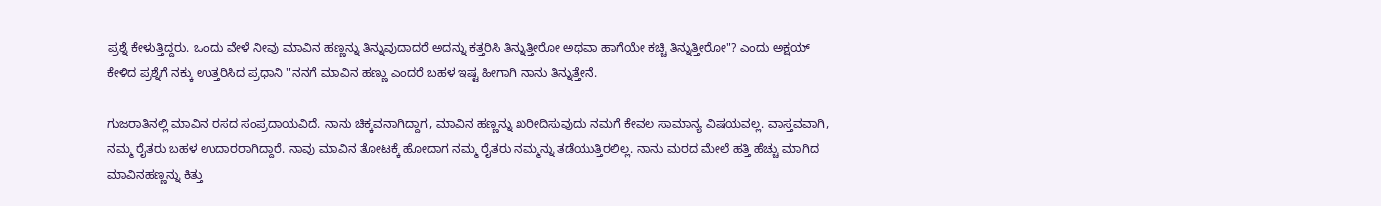ಪ್ರಶ್ನೆ ಕೇಳುತ್ತಿದ್ದರು. ಒಂದು ವೇಳೆ ನೀವು ಮಾವಿನ ಹಣ್ಣನ್ನು ತಿನ್ನುವುದಾದರೆ ಅದನ್ನು ಕತ್ತರಿಸಿ ತಿನ್ನುತ್ತೀರೋ ಅಥವಾ ಹಾಗೆಯೇ ಕಚ್ಚಿ ತಿನ್ನುತ್ತೀರೋ"? ಎಂದು ಅಕ್ಷಯ್ ಕೇಳಿದ ಪ್ರಶ್ನೆಗೆ ನಕ್ಕು ಉತ್ತರಿಸಿದ ಪ್ರಧಾನಿ "ನನಗೆ ಮಾವಿನ ಹಣ್ಣು ಎಂದರೆ ಬಹಳ ಇಷ್ಟ ಹೀಗಾಗಿ ನಾನು ತಿನ್ನುತ್ತೇನೆ.

ಗುಜರಾತಿನಲ್ಲಿ ಮಾವಿನ ರಸದ ಸಂಪ್ರದಾಯವಿದೆ. ನಾನು ಚಿಕ್ಕವನಾಗಿದ್ದಾಗ, ಮಾವಿನ ಹಣ್ಣನ್ನು ಖರೀದಿಸುವುದು ನಮಗೆ ಕೇವಲ ಸಾಮಾನ್ಯ ವಿಷಯವಲ್ಲ. ವಾಸ್ತವವಾಗಿ, ನಮ್ಮ ರೈತರು ಬಹಳ ಉದಾರರಾಗಿದ್ದಾರೆ. ನಾವು ಮಾವಿನ ತೋಟಕ್ಕೆ ಹೋದಾಗ ನಮ್ಮ ರೈತರು ನಮ್ಮನ್ನು ತಡೆಯುತ್ತಿರಲಿಲ್ಲ. ನಾನು ಮರದ ಮೇಲೆ ಹತ್ತಿ ಹೆಚ್ಚು ಮಾಗಿದ ಮಾವಿನಹಣ್ಣನ್ನು ಕಿತ್ತು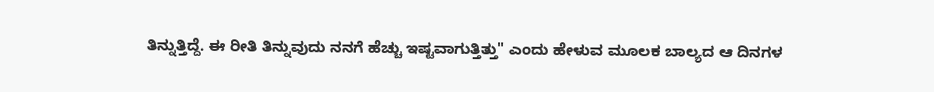ತಿನ್ನುತ್ತಿದ್ದೆ. ಈ ರೀತಿ ತಿನ್ನುವುದು ನನಗೆ ಹೆಚ್ಚು ಇಷ್ಟವಾಗುತ್ತಿತ್ತು" ಎಂದು ಹೇಳುವ ಮೂಲಕ ಬಾಲ್ಯದ ಆ ದಿನಗಳ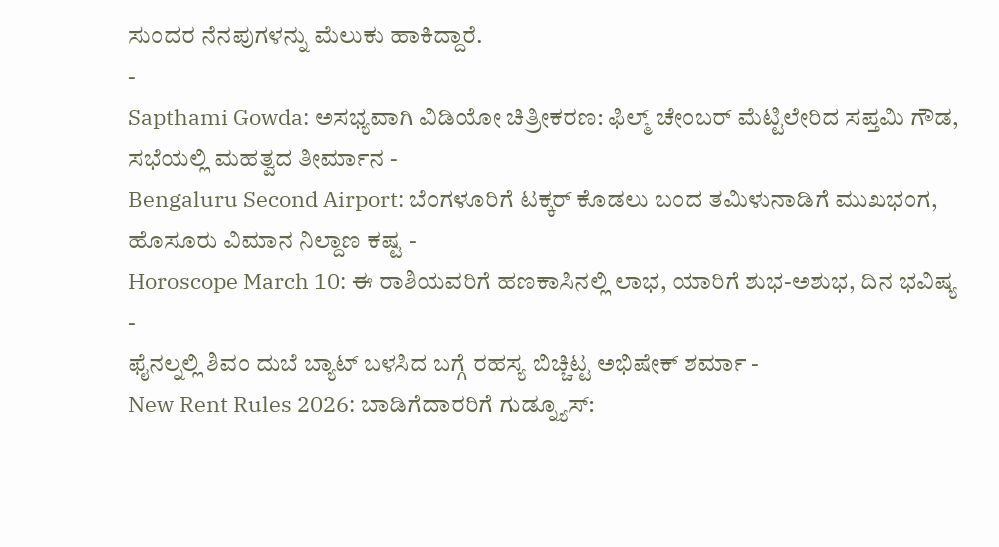ಸುಂದರ ನೆನಪುಗಳನ್ನು ಮೆಲುಕು ಹಾಕಿದ್ದಾರೆ.
-
Sapthami Gowda: ಅಸಭ್ಯವಾಗಿ ವಿಡಿಯೋ ಚಿತ್ರೀಕರಣ: ಫಿಲ್ಮ್ ಚೇಂಬರ್ ಮೆಟ್ಟಿಲೇರಿದ ಸಪ್ತಮಿ ಗೌಡ, ಸಭೆಯಲ್ಲಿ ಮಹತ್ವದ ತೀರ್ಮಾನ -
Bengaluru Second Airport: ಬೆಂಗಳೂರಿಗೆ ಟಕ್ಕರ್ ಕೊಡಲು ಬಂದ ತಮಿಳುನಾಡಿಗೆ ಮುಖಭಂಗ, ಹೊಸೂರು ವಿಮಾನ ನಿಲ್ದಾಣ ಕಷ್ಟ -
Horoscope March 10: ಈ ರಾಶಿಯವರಿಗೆ ಹಣಕಾಸಿನಲ್ಲಿ ಲಾಭ, ಯಾರಿಗೆ ಶುಭ-ಅಶುಭ, ದಿನ ಭವಿಷ್ಯ -
ಫೈನಲ್ನಲ್ಲಿ ಶಿವಂ ದುಬೆ ಬ್ಯಾಟ್ ಬಳಸಿದ ಬಗ್ಗೆ ರಹಸ್ಯ ಬಿಚ್ಚಿಟ್ಟ ಅಭಿಷೇಕ್ ಶರ್ಮಾ -
New Rent Rules 2026: ಬಾಡಿಗೆದಾರರಿಗೆ ಗುಡ್ನ್ಯೂಸ್: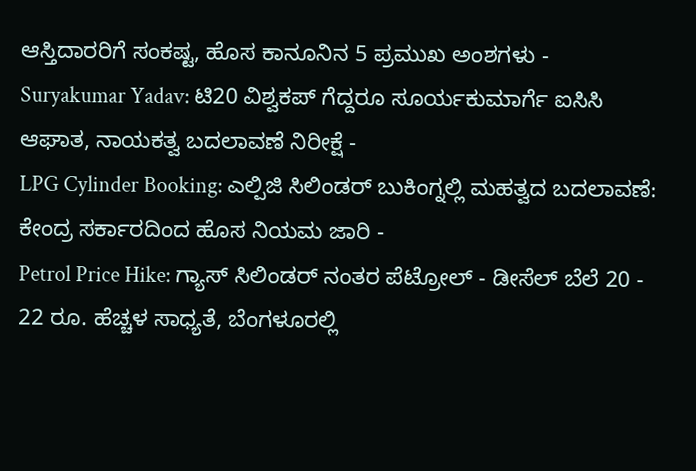ಆಸ್ತಿದಾರರಿಗೆ ಸಂಕಷ್ಟ, ಹೊಸ ಕಾನೂನಿನ 5 ಪ್ರಮುಖ ಅಂಶಗಳು -
Suryakumar Yadav: ಟಿ20 ವಿಶ್ವಕಪ್ ಗೆದ್ದರೂ ಸೂರ್ಯಕುಮಾರ್ಗೆ ಐಸಿಸಿ ಆಘಾತ, ನಾಯಕತ್ವ ಬದಲಾವಣೆ ನಿರೀಕ್ಷೆ -
LPG Cylinder Booking: ಎಲ್ಪಿಜಿ ಸಿಲಿಂಡರ್ ಬುಕಿಂಗ್ನಲ್ಲಿ ಮಹತ್ವದ ಬದಲಾವಣೆ: ಕೇಂದ್ರ ಸರ್ಕಾರದಿಂದ ಹೊಸ ನಿಯಮ ಜಾರಿ -
Petrol Price Hike: ಗ್ಯಾಸ್ ಸಿಲಿಂಡರ್ ನಂತರ ಪೆಟ್ರೋಲ್ - ಡೀಸೆಲ್ ಬೆಲೆ 20 - 22 ರೂ. ಹೆಚ್ಚಳ ಸಾಧ್ಯತೆ, ಬೆಂಗಳೂರಲ್ಲಿ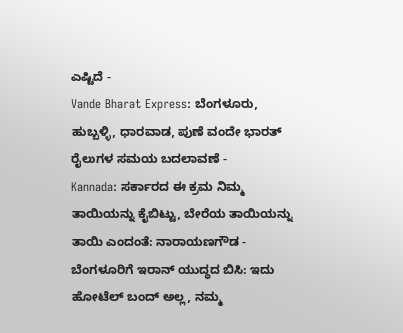ಎಷ್ಟಿದೆ -
Vande Bharat Express: ಬೆಂಗಳೂರು, ಹುಬ್ಬಳ್ಳಿ, ಧಾರವಾಡ, ಪುಣೆ ವಂದೇ ಭಾರತ್ ರೈಲುಗಳ ಸಮಯ ಬದಲಾವಣೆ -
Kannada: ಸರ್ಕಾರದ ಈ ಕ್ರಮ ನಿಮ್ಮ ತಾಯಿಯನ್ನು ಕೈಬಿಟ್ಟು, ಬೇರೆಯ ತಾಯಿಯನ್ನು ತಾಯಿ ಎಂದಂತೆ: ನಾರಾಯಣಗೌಡ -
ಬೆಂಗಳೂರಿಗೆ ಇರಾನ್ ಯುದ್ಧದ ಬಿಸಿ: ಇದು ಹೋಟೆಲ್ ಬಂದ್ ಅಲ್ಲ, ನಮ್ಮ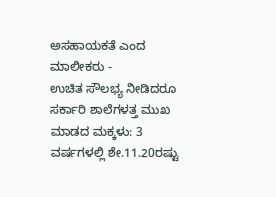ಅಸಹಾಯಕತೆ ಎಂದ ಮಾಲೀಕರು -
ಉಚಿತ ಸೌಲಭ್ಯ ನೀಡಿದರೂ ಸರ್ಕಾರಿ ಶಾಲೆಗಳತ್ತ ಮುಖ ಮಾಡದ ಮಕ್ಕಳು: 3 ವರ್ಷಗಳಲ್ಲಿ ಶೇ.11.20ರಷ್ಟು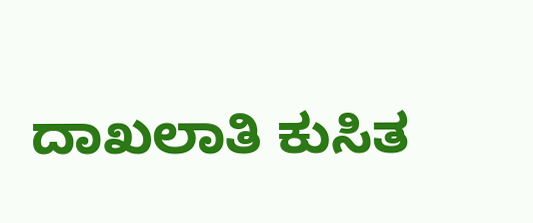ದಾಖಲಾತಿ ಕುಸಿತ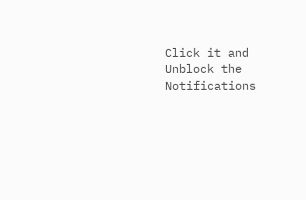Click it and Unblock the Notifications